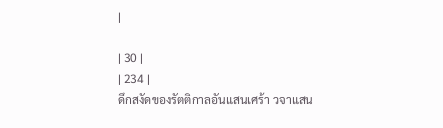|

| 30 |
| 234 |
ดึกสงัดของรัตติกาลอันแสนเศร้า วจาแสน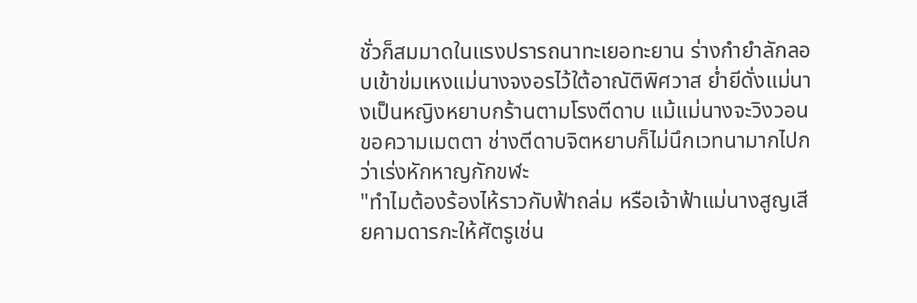ชั่วก็สมมาดในแรงปรารถนาทะเยอทะยาน ร่างกำยำลักลอบเข้าข่มเหงแม่นางจงอรไว้ใต้อาณัติพิศวาส ย่ำยีดั่งแม่นางเป็นหญิงหยาบกร้านตามโรงตีดาบ แม้แม่นางจะวิงวอนขอความเมตตา ช่างตีดาบจิตหยาบก็ไม่นึกเวทนามากไปกว่าเร่งหักหาญกักขฬะ
"ทำไมต้องร้องไห้ราวกับฟ้าถล่ม หรือเจ้าฟ้าแม่นางสูญเสียคามดารกะให้ศัตรูเช่น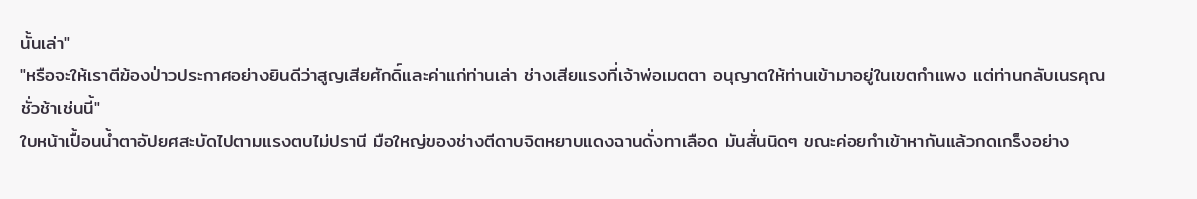นั้นเล่า"
"หรือจะให้เราตีฆ้องป่าวประกาศอย่างยินดีว่าสูญเสียศักดิ์และค่าแก่ท่านเล่า ช่างเสียแรงที่เจ้าพ่อเมตตา อนุญาตให้ท่านเข้ามาอยู่ในเขตกำแพง แต่ท่านกลับเนรคุณชั่วช้าเช่นนี้"
ใบหน้าเปื้อนน้ำตาอัปยศสะบัดไปตามแรงตบไม่ปรานี มือใหญ่ของช่างตีดาบจิตหยาบแดงฉานดั่งทาเลือด มันสั่นนิดๆ ขณะค่อยกำเข้าหากันแล้วกดเกร็งอย่าง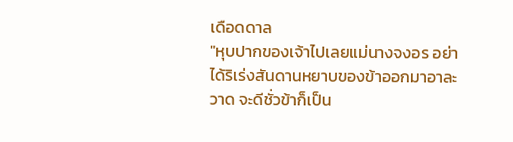เดือดดาล
"หุบปากของเจ้าไปเลยแม่นางจงอร อย่าได้ริเร่งสันดานหยาบของข้าออกมาอาละวาด จะดีชั่วข้าก็เป็น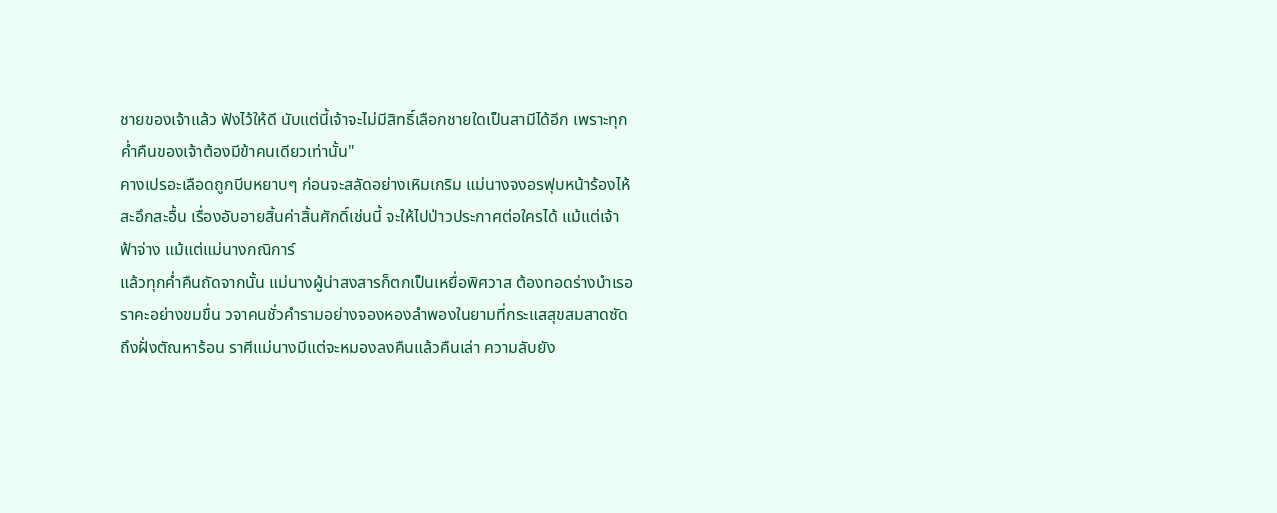ชายของเจ้าแล้ว ฟังไว้ให้ดี นับแต่นี้เจ้าจะไม่มีสิทธิ์เลือกชายใดเป็นสามีได้อีก เพราะทุกค่ำคืนของเจ้าต้องมีข้าคนเดียวเท่านั้น"
คางเปรอะเลือดถูกบีบหยาบๆ ก่อนจะสลัดอย่างเหิมเกริม แม่นางจงอรฟุบหน้าร้องไห้สะอึกสะอื้น เรื่องอับอายสิ้นค่าสิ้นศักดิ์เช่นนี้ จะให้ไปป่าวประกาศต่อใครได้ แม้แต่เจ้าฟ้าจ่าง แม้แต่แม่นางกณิการ์
แล้วทุกค่ำคืนถัดจากนั้น แม่นางผู้น่าสงสารก็ตกเป็นเหยื่อพิศวาส ต้องทอดร่างบำเรอราคะอย่างขมขื่น วจาคนชั่วคำรามอย่างจองหองลำพองในยามที่กระแสสุขสมสาดซัดถึงฝั่งตัณหาร้อน ราศีแม่นางมีแต่จะหมองลงคืนแล้วคืนเล่า ความลับยัง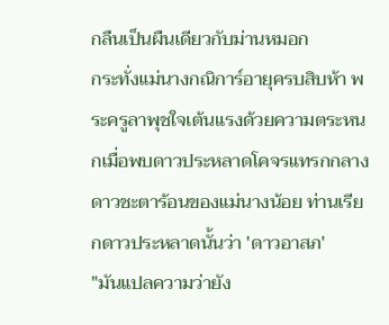กลืนเป็นผืนเดียวกับม่านหมอก
กระทั่งแม่นางกณิการ์อายุครบสิบห้า พระครูลาพุชใจเต้นแรงด้วยความตระหนกเมื่อพบดาวประหลาดโคจรแทรกกลางดาวชะตาร้อนของแม่นางน้อย ท่านเรียกดาวประหลาดนั้นว่า 'ดาวอาสภ'
"มันแปลความว่ายัง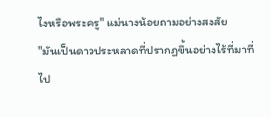ไงหรือพระครู" แม่นางน้อยถามอย่างสงสัย
"มันเป็นดาวประหลาดที่ปรากฏขึ้นอย่างไร้ที่มาที่ไป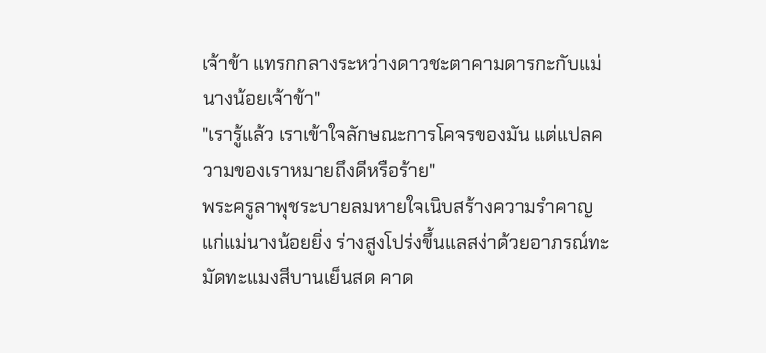เจ้าข้า แทรกกลางระหว่างดาวชะตาคามดารกะกับแม่นางน้อยเจ้าข้า"
"เรารู้แล้ว เราเข้าใจลักษณะการโคจรของมัน แต่แปลความของเราหมายถึงดีหรือร้าย"
พระครูลาพุชระบายลมหายใจเนิบสร้างความรำคาญแก่แม่นางน้อยยิ่ง ร่างสูงโปร่งขึ้นแลสง่าด้วยอาภรณ์ทะมัดทะแมงสีบานเย็นสด คาด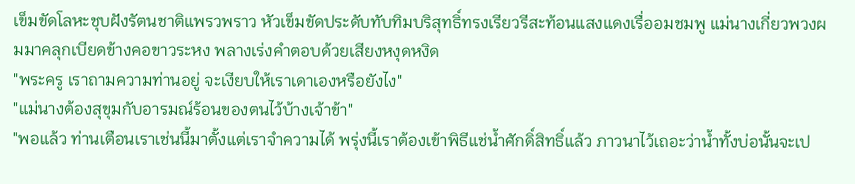เข็มขัดโลหะชุบฝังรัตนชาติแพรวพราว หัวเข็มขัดประดับทับทิมบริสุทธิ์ทรงเรียวรีสะท้อนแสงแดงเรื่ออมชมพู แม่นางเกี่ยวพวงผมมาคลุกเบียดข้างคอขาวระหง พลางเร่งคำตอบด้วยเสียงหงุดหงิด
"พระครู เราถามความท่านอยู่ จะเงียบให้เราเดาเองหรือยังไง"
"แม่นางต้องสุขุมกับอารมณ์ร้อนของตนไว้บ้างเจ้าข้า"
"พอแล้ว ท่านเตือนเราเช่นนี้มาตั้งแต่เราจำความได้ พรุ่งนี้เราต้องเข้าพิธีแช่น้ำศักดิ์สิทธิ์แล้ว ภาวนาไว้เถอะว่าน้ำทั้งบ่อนั้นจะเป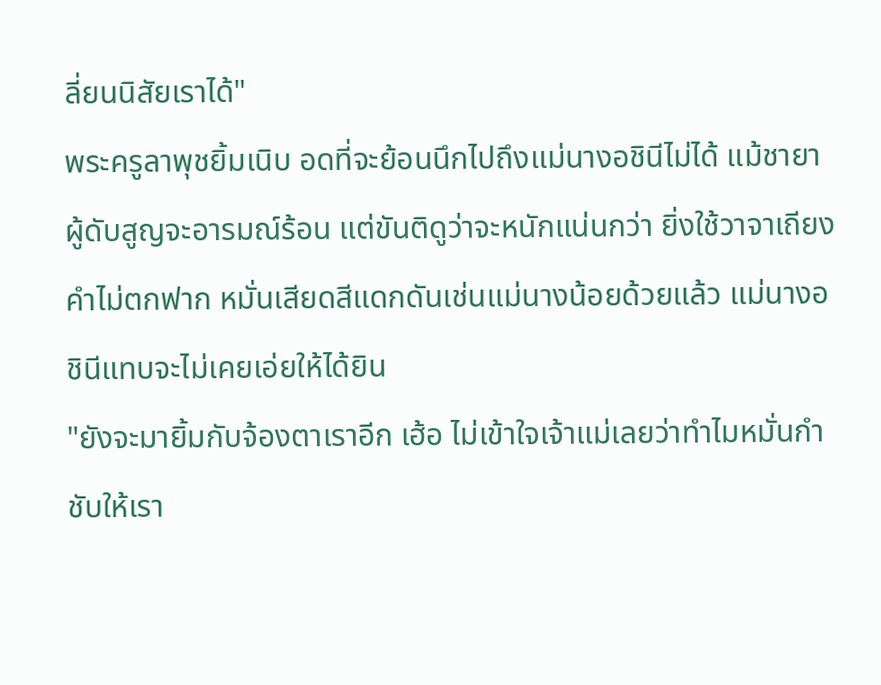ลี่ยนนิสัยเราได้"
พระครูลาพุชยิ้มเนิบ อดที่จะย้อนนึกไปถึงแม่นางอชินีไม่ได้ แม้ชายาผู้ดับสูญจะอารมณ์ร้อน แต่ขันติดูว่าจะหนักแน่นกว่า ยิ่งใช้วาจาเถียงคำไม่ตกฟาก หมั่นเสียดสีแดกดันเช่นแม่นางน้อยด้วยแล้ว แม่นางอชินีแทบจะไม่เคยเอ่ยให้ได้ยิน
"ยังจะมายิ้มกับจ้องตาเราอีก เฮ้อ ไม่เข้าใจเจ้าแม่เลยว่าทำไมหมั่นกำชับให้เรา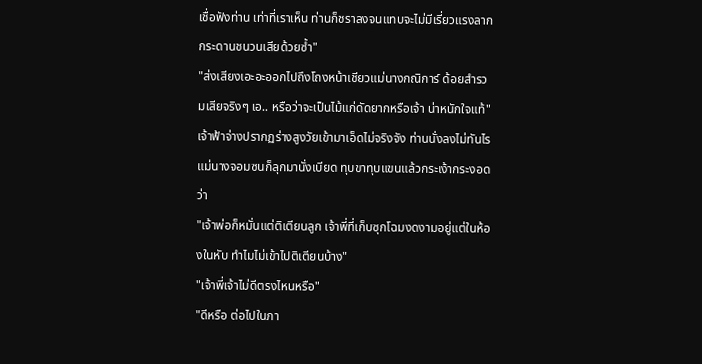เชื่อฟังท่าน เท่าที่เราเห็น ท่านก็ชราลงจนแทบจะไม่มีเรี่ยวแรงลากกระดานชนวนเสียด้วยซ้ำ"
"ส่งเสียงเอะอะออกไปถึงโถงหน้าเชียวแม่นางกณิการ์ ด้อยสำรวมเสียจริงๆ เอ.. หรือว่าจะเป็นไม้แก่ดัดยากหรือเจ้า น่าหนักใจแท้"
เจ้าฟ้าจ่างปรากฏร่างสูงวัยเข้ามาเอ็ดไม่จริงจัง ท่านนั่งลงไม่ทันไร แม่นางจอมซนก็ลุกมานั่งเบียด ทุบขาทุบแขนแล้วกระเง้ากระงอดว่า
"เจ้าพ่อก็หมั่นแต่ติเตียนลูก เจ้าพี่ที่เก็บซุกโฉมงดงามอยู่แต่ในห้องในหับ ทำไมไม่เข้าไปติเตียนบ้าง"
"เจ้าพี่เจ้าไม่ดีตรงไหนหรือ"
"ดีหรือ ต่อไปในภา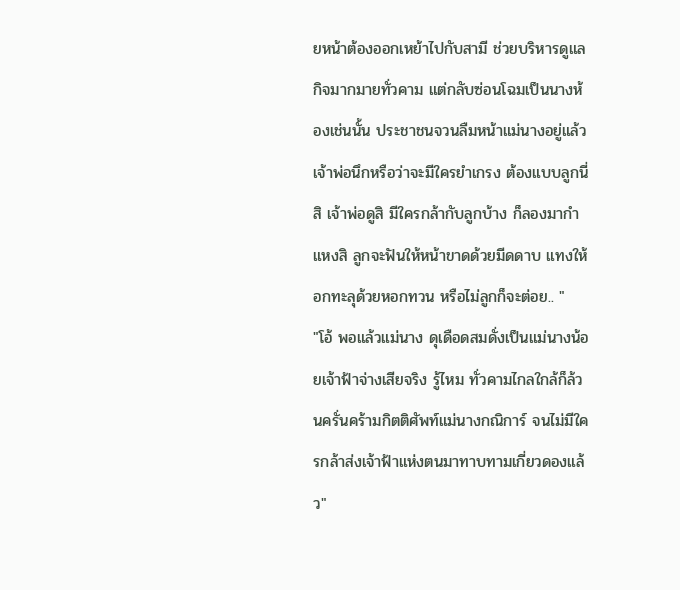ยหน้าต้องออกเหย้าไปกับสามี ช่วยบริหารดูแลกิจมากมายทั่วคาม แต่กลับซ่อนโฉมเป็นนางห้องเช่นนั้น ประชาชนจวนลืมหน้าแม่นางอยู่แล้ว เจ้าพ่อนึกหรือว่าจะมีใครยำเกรง ต้องแบบลูกนี่สิ เจ้าพ่อดูสิ มีใครกล้ากับลูกบ้าง ก็ลองมากำแหงสิ ลูกจะฟันให้หน้าขาดด้วยมีดดาบ แทงให้อกทะลุด้วยหอกทวน หรือไม่ลูกก็จะต่อย.. "
"โอ้ พอแล้วแม่นาง ดุเดือดสมดั่งเป็นแม่นางน้อยเจ้าฟ้าจ่างเสียจริง รู้ไหม ทั่วคามไกลใกล้ก็ล้วนครั่นคร้ามกิตติศัพท์แม่นางกณิการ์ จนไม่มีใครกล้าส่งเจ้าฟ้าแห่งตนมาทาบทามเกี่ยวดองแล้ว"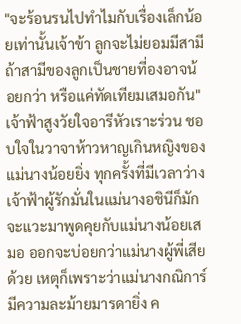"จะร้อนรนไปทำไมกับเรื่องเล็กน้อยเท่านั้นเจ้าข้า ลูกจะไม่ยอมมีสามี ถ้าสามีของลูกเป็นชายที่องอาจน้อยกว่า หรือแค่ทัดเทียมเสมอกัน"
เจ้าฟ้าสูงวัยใจอารีหัวเราะร่วน ชอบใจในวาจาห้าวหาญเกินหญิงของแม่นางน้อยยิ่ง ทุกครั้งที่มีเวลาว่าง เจ้าฟ้าผู้รักมั่นในแม่นางอชินีก็มักจะแวะมาพูดคุยกับแม่นางน้อยเสมอ ออกจะบ่อยกว่าแม่นางผู้พี่เสียด้วย เหตุก็เพราะว่าแม่นางกณิการ์มีความละม้ายมารดายิ่ง ค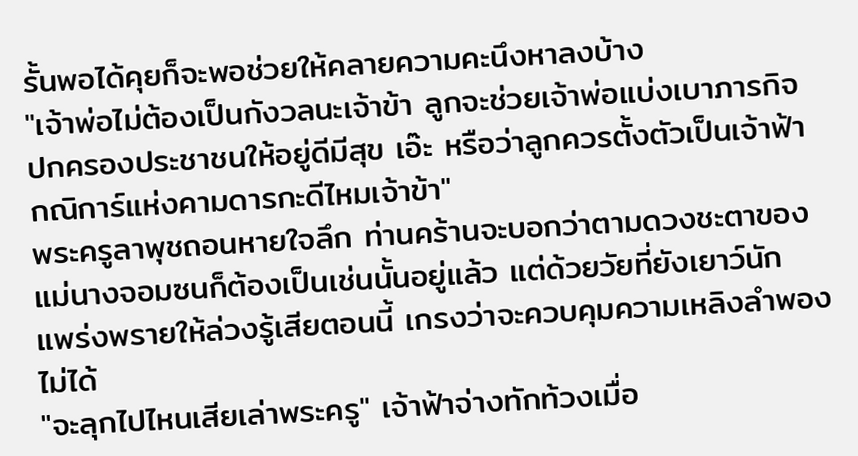รั้นพอได้คุยก็จะพอช่วยให้คลายความคะนึงหาลงบ้าง
"เจ้าพ่อไม่ต้องเป็นกังวลนะเจ้าข้า ลูกจะช่วยเจ้าพ่อแบ่งเบาภารกิจ ปกครองประชาชนให้อยู่ดีมีสุข เอ๊ะ หรือว่าลูกควรตั้งตัวเป็นเจ้าฟ้ากณิการ์แห่งคามดารกะดีไหมเจ้าข้า"
พระครูลาพุชถอนหายใจลึก ท่านคร้านจะบอกว่าตามดวงชะตาของแม่นางจอมซนก็ต้องเป็นเช่นนั้นอยู่แล้ว แต่ด้วยวัยที่ยังเยาว์นัก แพร่งพรายให้ล่วงรู้เสียตอนนี้ เกรงว่าจะควบคุมความเหลิงลำพองไม่ได้
"จะลุกไปไหนเสียเล่าพระครู" เจ้าฟ้าจ่างทักท้วงเมื่อ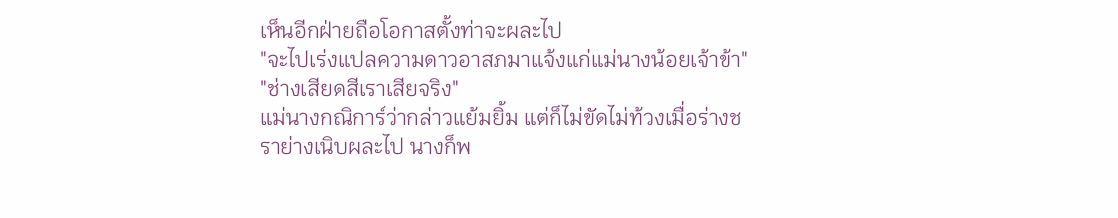เห็นอีกฝ่ายถือโอกาสตั้งท่าจะผละไป
"จะไปเร่งแปลความดาวอาสภมาแจ้งแก่แม่นางน้อยเจ้าข้า"
"ช่างเสียดสีเราเสียจริง"
แม่นางกณิการ์ว่ากล่าวแย้มยิ้ม แต่ก็ไม่ขัดไม่ท้วงเมื่อร่างชราย่างเนิบผละไป นางก็พ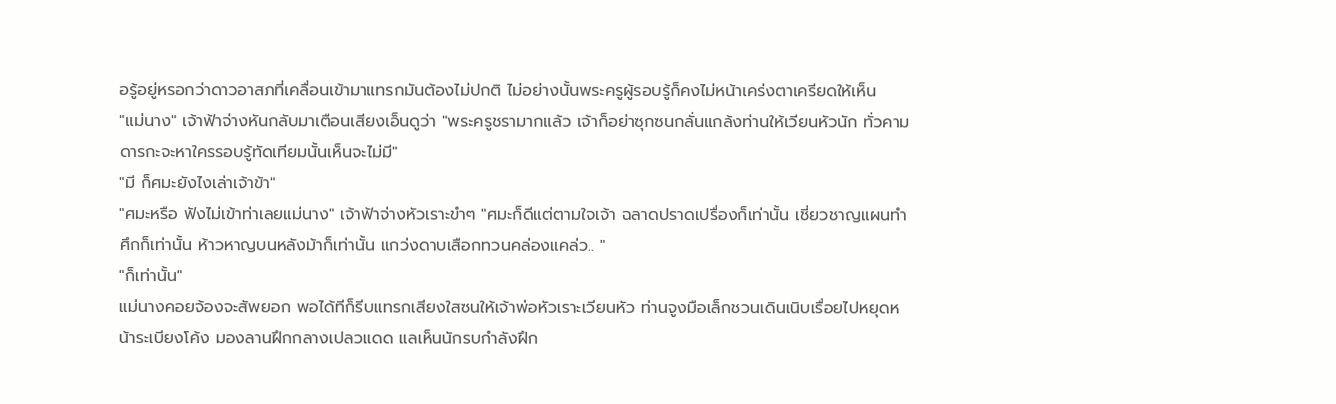อรู้อยู่หรอกว่าดาวอาสภที่เคลื่อนเข้ามาแทรกมันต้องไม่ปกติ ไม่อย่างนั้นพระครูผู้รอบรู้ก็คงไม่หน้าเคร่งตาเครียดให้เห็น
"แม่นาง" เจ้าฟ้าจ่างหันกลับมาเตือนเสียงเอ็นดูว่า "พระครูชรามากแล้ว เจ้าก็อย่าซุกซนกลั่นแกล้งท่านให้เวียนหัวนัก ทั่วคามดารกะจะหาใครรอบรู้ทัดเทียมนั้นเห็นจะไม่มี"
"มี ก็ศมะยังไงเล่าเจ้าข้า"
"ศมะหรือ ฟังไม่เข้าท่าเลยแม่นาง" เจ้าฟ้าจ่างหัวเราะขำๆ "ศมะก็ดีแต่ตามใจเจ้า ฉลาดปราดเปรื่องก็เท่านั้น เชี่ยวชาญแผนทำศึกก็เท่านั้น ห้าวหาญบนหลังม้าก็เท่านั้น แกว่งดาบเสือกทวนคล่องแคล่ว.. "
"ก็เท่านั้น"
แม่นางคอยจ้องจะสัพยอก พอได้ทีก็รีบแทรกเสียงใสซนให้เจ้าพ่อหัวเราะเวียนหัว ท่านจูงมือเล็กชวนเดินเนิบเรื่อยไปหยุดหน้าระเบียงโค้ง มองลานฝึกกลางเปลวแดด แลเห็นนักรบกำลังฝึก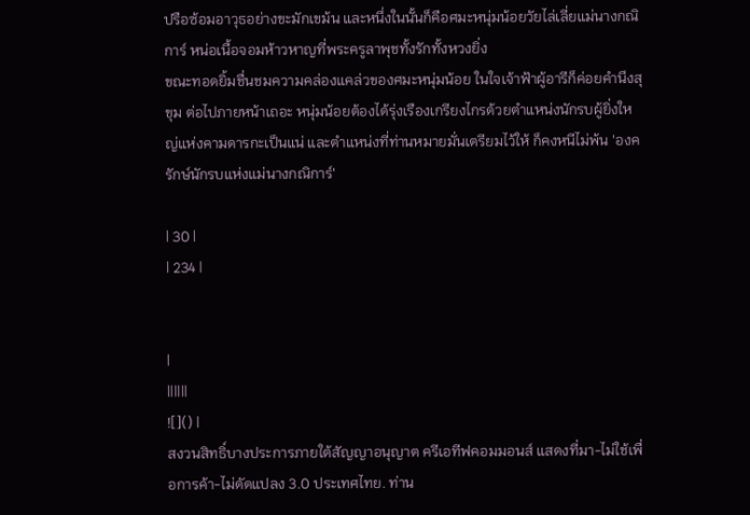ปรือซ้อมอาวุธอย่างขะมักเขม้น และหนึ่งในนั้นก็คือศมะหนุ่มน้อยวัยไล่เลี่ยแม่นางกณิการ์ หน่อเนื้อจอมห้าวหาญที่พระครูลาพุชทั้งรักทั้งหวงยิ่ง
ขณะทอดยิ้มชื่นชมความคล่องแคล่วของศมะหนุ่มน้อย ในใจเจ้าฟ้าผู้อารีก็ค่อยคำนึงสุขุม ต่อไปภายหน้าเถอะ หนุ่มน้อยต้องได้รุ่งเรืองเกรียงไกรด้วยตำแหน่งนักรบผู้ยิ่งใหญ่แห่งคามดารกะเป็นแน่ และตำแหน่งที่ท่านหมายมั่นเตรียมไว้ให้ ก็คงหนีไม่พ้น 'องครักษ์นักรบแห่งแม่นางกณิการ์'

| 30 |
| 234 |


|
||||||
![]() |
สงวนสิทธิ์บางประการภายใต้สัญญาอนุญาต ครีเอทีฟคอมมอนส์ แสดงที่มา-ไม่ใช้เพื่อการค้า-ไม่ดัดแปลง 3.0 ประเทศไทย. ท่าน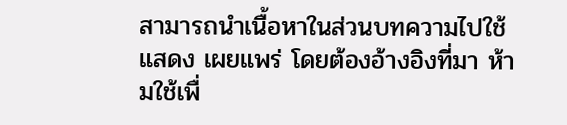สามารถนำเนื้อหาในส่วนบทความไปใช้ แสดง เผยแพร่ โดยต้องอ้างอิงที่มา ห้ามใช้เพื่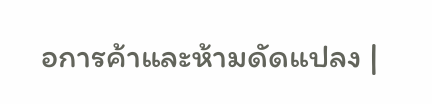อการค้าและห้ามดัดแปลง |